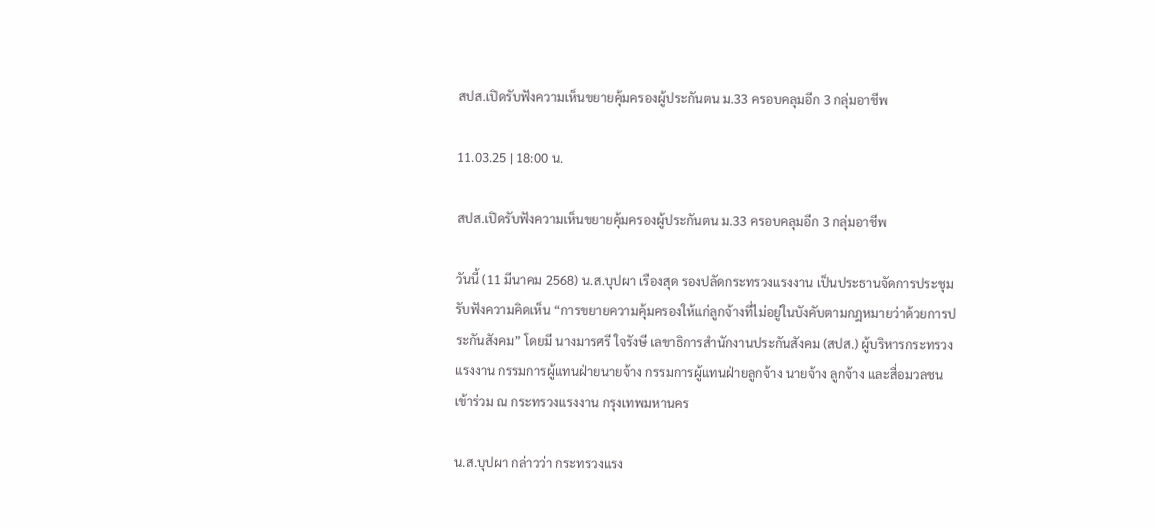สปส.เปิดรับฟังความเห็นขยายคุ้มครองผู้ประกันตน ม.33 ครอบคลุมอีก 3 กลุ่มอาชีพ

11.03.25 | 18:00 น.

สปส.เปิดรับฟังความเห็นขยายคุ้มครองผู้ประกันตน ม.33 ครอบคลุมอีก 3 กลุ่มอาชีพ

วันนี้ (11 มีนาคม 2568) น.ส.บุปผา เรืองสุด รองปลัดกระทรวงแรงงาน เป็นประธานจัดการประชุมรับฟังความคิดเห็น “การขยายความคุ้มครองให้แก่ลูกจ้างที่ไม่อยู่ในบังคับตามกฎหมายว่าด้วยการประกันสังคม” โดยมี นางมารศรี ใจรังษี เลขาธิการสำนักงานประกันสังคม (สปส.) ผู้บริหารกระทรวงแรงงาน กรรมการผู้แทนฝ่ายนายจ้าง กรรมการผู้แทนฝ่ายลูกจ้าง นายจ้าง ลูกจ้าง และสื่อมวลชน เข้าร่วม ณ กระทรวงแรงงาน กรุงเทพมหานคร

น.ส.บุปผา กล่าวว่า กระทรวงแรง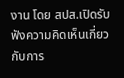งาน โดย สปส.เปิดรับฟังความคิดเห็นเกี่ยวกับการ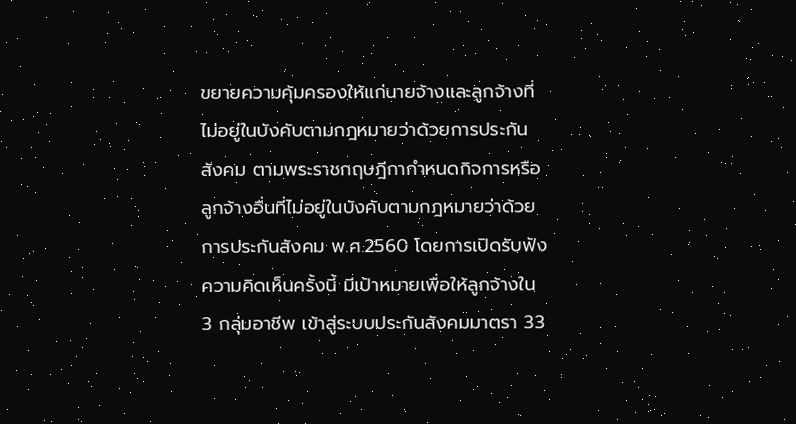ขยายความคุ้มครองให้แก่นายจ้างและลูกจ้างที่ไม่อยู่ในบังคับตามกฎหมายว่าด้วยการประกันสังคม ตามพระราชกฤษฎีกากำหนดกิจการหรือลูกจ้างอื่นที่ไม่อยู่ในบังคับตามกฎหมายว่าด้วยการประกันสังคม พ.ศ.2560 โดยการเปิดรับฟังความคิดเห็นครั้งนี้ มีเป้าหมายเพื่อให้ลูกจ้างใน 3 กลุ่มอาชีพ เข้าสู่ระบบประกันสังคมมาตรา 33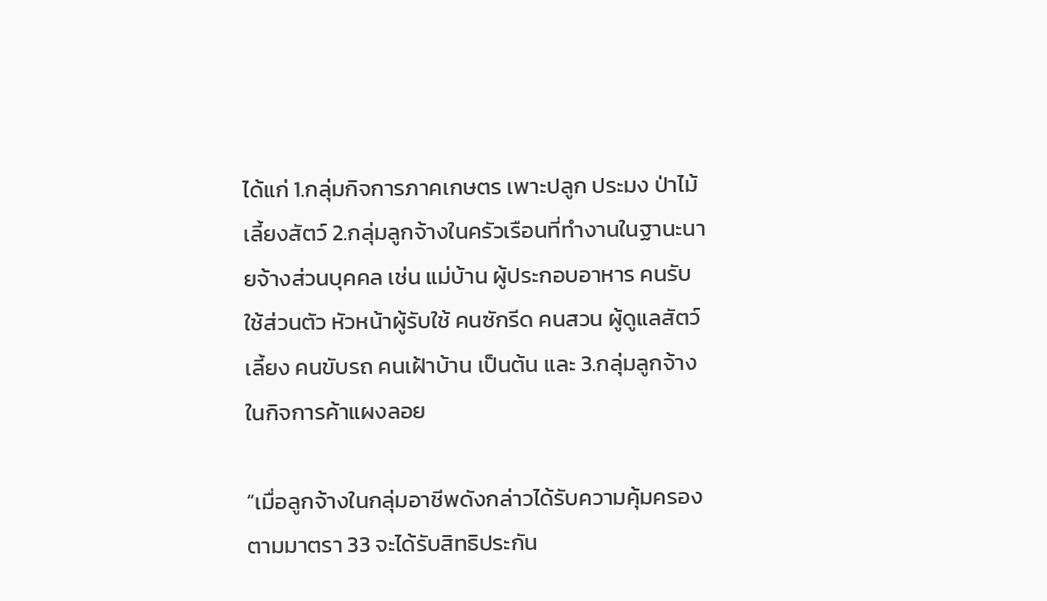ได้แก่ 1.กลุ่มกิจการภาคเกษตร เพาะปลูก ประมง ป่าไม้ เลี้ยงสัตว์ 2.กลุ่มลูกจ้างในครัวเรือนที่ทำงานในฐานะนายจ้างส่วนบุคคล เช่น แม่บ้าน ผู้ประกอบอาหาร คนรับใช้ส่วนตัว หัวหน้าผู้รับใช้ คนซักรีด คนสวน ผู้ดูแลสัตว์เลี้ยง คนขับรถ คนเฝ้าบ้าน เป็นต้น และ 3.กลุ่มลูกจ้างในกิจการค้าแผงลอย

“เมื่อลูกจ้างในกลุ่มอาชีพดังกล่าวได้รับความคุ้มครองตามมาตรา 33 จะได้รับสิทธิประกัน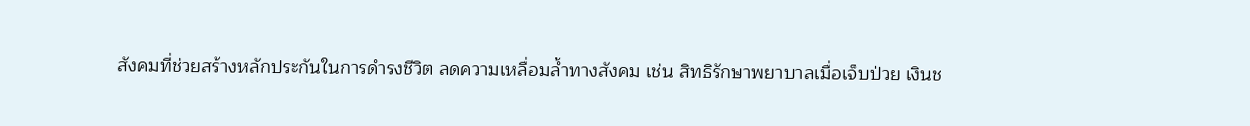สังคมที่ช่วยสร้างหลักประกันในการดำรงชีวิต ลดความเหลื่อมล้ำทางสังคม เช่น สิทธิรักษาพยาบาลเมื่อเจ็บป่วย เงินช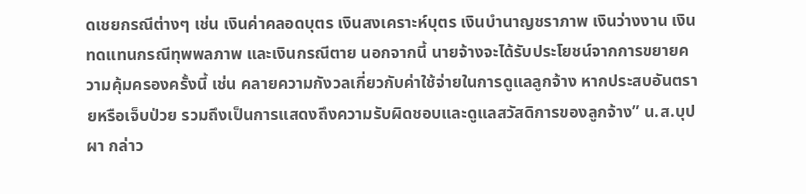ดเชยกรณีต่างๆ เช่น เงินค่าคลอดบุตร เงินสงเคราะห์บุตร เงินบำนาญชราภาพ เงินว่างงาน เงินทดแทนกรณีทุพพลภาพ และเงินกรณีตาย นอกจากนี้ นายจ้างจะได้รับประโยชน์จากการขยายความคุ้มครองครั้งนี้ เช่น คลายความกังวลเกี่ยวกับค่าใช้จ่ายในการดูแลลูกจ้าง หากประสบอันตรายหรือเจ็บป่วย รวมถึงเป็นการแสดงถึงความรับผิดชอบและดูแลสวัสดิการของลูกจ้าง” น.ส.บุปผา กล่าว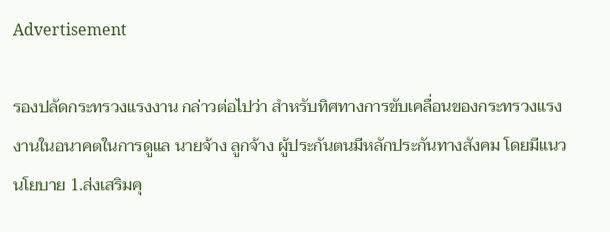Advertisement

รองปลัดกระทรวงแรงงาน กล่าวต่อไปว่า สำหรับทิศทางการขับเคลื่อนของกระทรวงแรงงานในอนาคตในการดูแล นายจ้าง ลูกจ้าง ผู้ประกันตนมีหลักประกันทางสังคม โดยมีแนวนโยบาย 1.ส่งเสริมคุ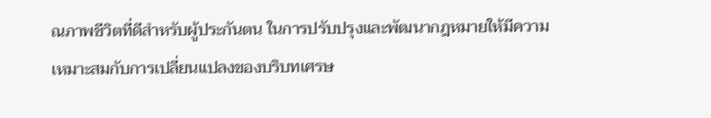ณภาพชีวิตที่ดีสำหรับผู้ประกันตน ในการปรับปรุงและพัฒนากฎหมายให้มีความเหมาะสมกับการเปลี่ยนแปลงของบริบทเศรษ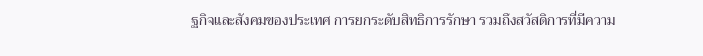ฐกิจและสังคมของประเทศ การยกระดับสิทธิการรักษา รวมถึงสวัสดิการที่มีความ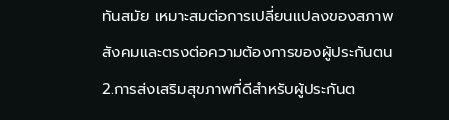ทันสมัย เหมาะสมต่อการเปลี่ยนแปลงของสภาพสังคมและตรงต่อความต้องการของผู้ประกันตน 2.การส่งเสริมสุขภาพที่ดีสำหรับผู้ประกันต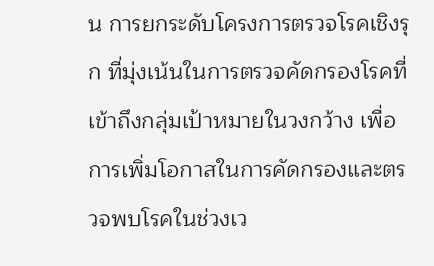น การยกระดับโครงการตรวจโรคเชิงรุก ที่มุ่งเน้นในการตรวจคัดกรองโรคที่เข้าถึงกลุ่มเป้าหมายในวงกว้าง เพื่อการเพิ่มโอกาสในการคัดกรองและตรวจพบโรคในช่วงเว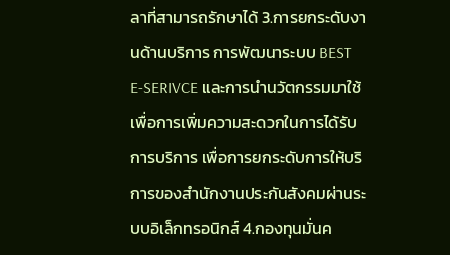ลาที่สามารถรักษาได้ 3.การยกระดับงานด้านบริการ การพัฒนาระบบ BEST E-SERIVCE และการนำนวัตกรรมมาใช้เพื่อการเพิ่มความสะดวกในการได้รับการบริการ เพื่อการยกระดับการให้บริการของสำนักงานประกันสังคมผ่านระบบอิเล็กทรอนิกส์ 4.กองทุนมั่นค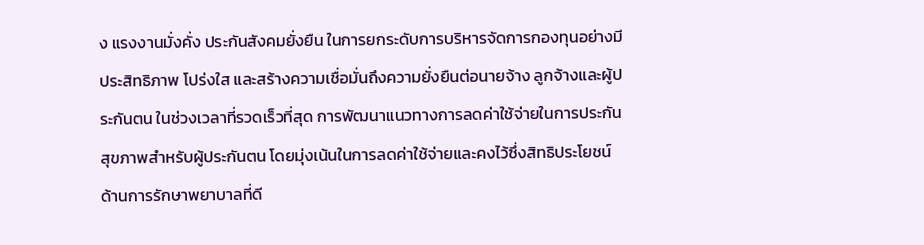ง แรงงานมั่งคั่ง ประกันสังคมยั่งยืน ในการยกระดับการบริหารจัดการกองทุนอย่างมีประสิทธิภาพ โปร่งใส และสร้างความเชื่อมั่นถึงความยั่งยืนต่อนายจ้าง ลูกจ้างและผู้ประกันตน ในช่วงเวลาที่รวดเร็วที่สุด การพัฒนาแนวทางการลดค่าใช้จ่ายในการประกันสุขภาพสำหรับผู้ประกันตน โดยมุ่งเน้นในการลดค่าใช้จ่ายและคงไว้ซึ่งสิทธิประโยชน์ด้านการรักษาพยาบาลที่ดี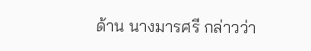ด้าน นางมารศรี กล่าวว่า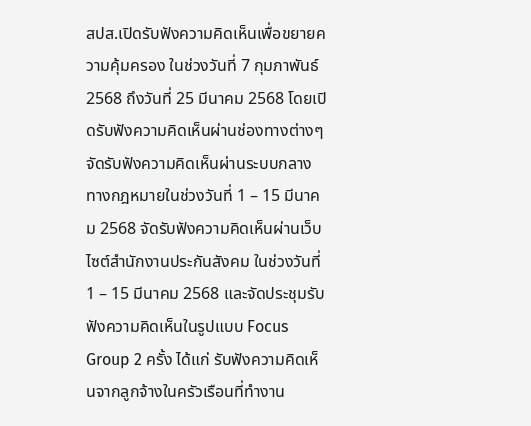สปส.เปิดรับฟังความคิดเห็นเพื่อขยายความคุ้มครอง ในช่วงวันที่ 7 กุมภาพันธ์ 2568 ถึงวันที่ 25 มีนาคม 2568 โดยเปิดรับฟังความคิดเห็นผ่านช่องทางต่างๆ จัดรับฟังความคิดเห็นผ่านระบบกลางทางกฎหมายในช่วงวันที่ 1 – 15 มีนาคม 2568 จัดรับฟังความคิดเห็นผ่านเว็บไซต์สำนักงานประกันสังคม ในช่วงวันที่ 1 – 15 มีนาคม 2568 และจัดประชุมรับฟังความคิดเห็นในรูปแบบ Focus Group 2 ครั้ง ได้แก่ รับฟังความคิดเห็นจากลูกจ้างในครัวเรือนที่ทำงาน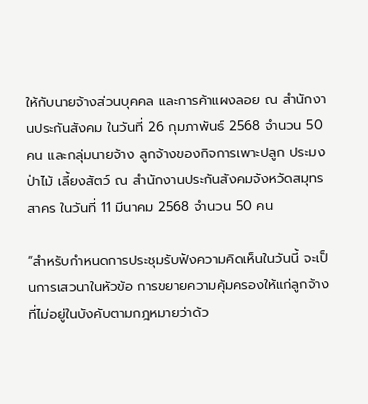ให้กับนายจ้างส่วนบุคคล และการค้าแผงลอย ณ สำนักงานประกันสังคม ในวันที่ 26 กุมภาพันธ์ 2568 จำนวน 50 คน และกลุ่มนายจ้าง ลูกจ้างของกิจการเพาะปลูก ประมง ป่าไม้ เลี้ยงสัตว์ ณ สำนักงานประกันสังคมจังหวัดสมุทรสาคร ในวันที่ 11 มีนาคม 2568 จำนวน 50 คน

“สำหรับกำหนดการประชุมรับฟังความคิดเห็นในวันนี้ จะเป็นการเสวนาในหัวข้อ การขยายความคุ้มครองให้แก่ลูกจ้างที่ไม่อยู่ในบังคับตามกฎหมายว่าด้ว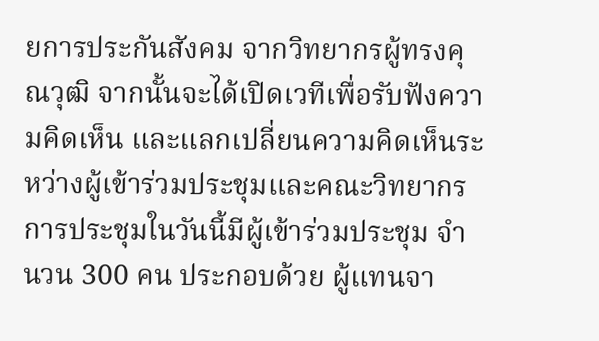ยการประกันสังคม จากวิทยากรผู้ทรงคุณวุฒิ จากนั้นจะได้เปิดเวทีเพื่อรับฟังความคิดเห็น และแลกเปลี่ยนความคิดเห็นระหว่างผู้เข้าร่วมประชุมและคณะวิทยากร การประชุมในวันนี้มีผู้เข้าร่วมประชุม จำนวน 300 คน ประกอบด้วย ผู้แทนจา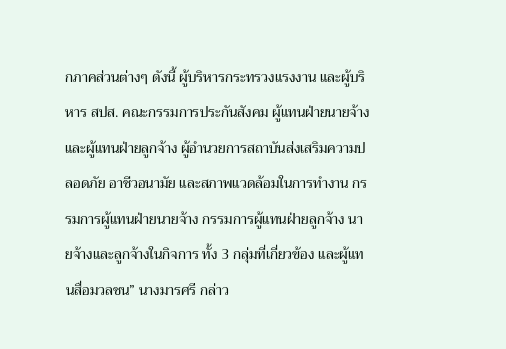กภาคส่วนต่างๆ ดังนี้ ผู้บริหารกระทรวงแรงงาน และผู้บริหาร สปส. คณะกรรมการประกันสังคม ผู้แทนฝ่ายนายจ้าง และผู้แทนฝ่ายลูกจ้าง ผู้อำนวยการสถาบันส่งเสริมความปลอดภัย อาชีวอนามัย และสภาพแวดล้อมในการทำงาน กรรมการผู้แทนฝ่ายนายจ้าง กรรมการผู้แทนฝ่ายลูกจ้าง นายจ้างและลูกจ้างในกิจการ ทั้ง 3 กลุ่มที่เกี่ยวข้อง และผู้แทนสื่อมวลชน” นางมารศรี กล่าว